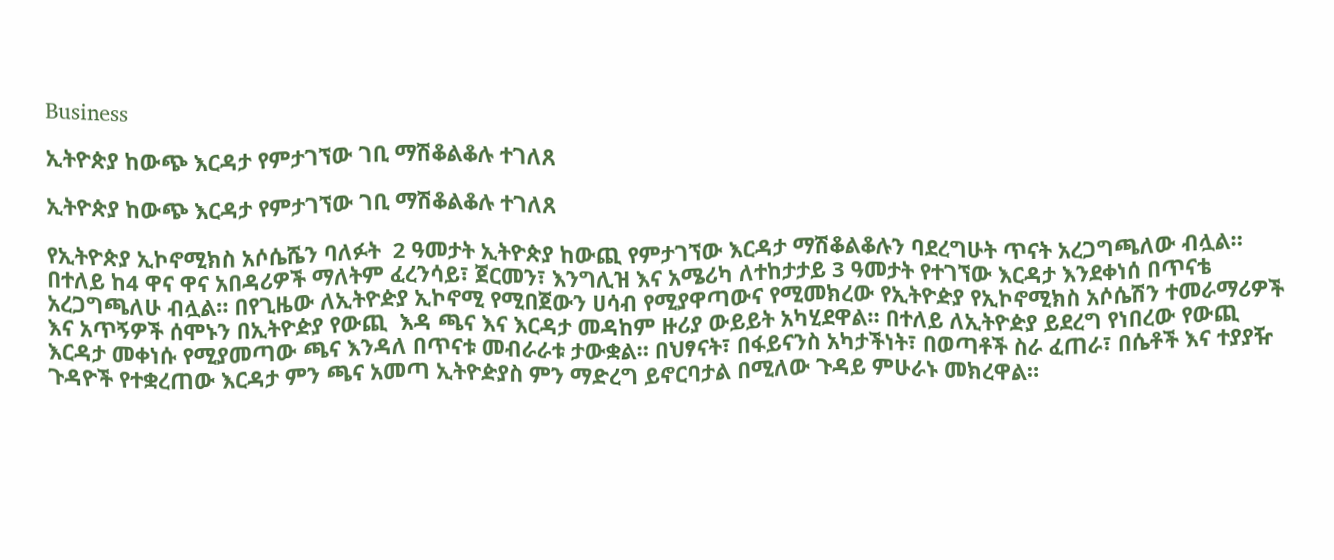Business

ኢትዮጵያ ከውጭ እርዳታ የምታገኘው ገቢ ማሽቆልቆሉ ተገለጸ

ኢትዮጵያ ከውጭ እርዳታ የምታገኘው ገቢ ማሽቆልቆሉ ተገለጸ

የኢትዮጵያ ኢኮኖሚክስ አሶሴሼን ባለፉት  2 ዓመታት ኢትዮጵያ ከውጪ የምታገኘው እርዳታ ማሽቆልቆሉን ባደረግሁት ጥናት አረጋግጫለው ብሏል። በተለይ ከ4 ዋና ዋና አበዳሪዎች ማለትም ፈረንሳይ፣ ጀርመን፣ እንግሊዝ እና አሜሪካ ለተከታታይ 3 ዓመታት የተገኘው እርዳታ እንደቀነሰ በጥናቴ አረጋግጫለሁ ብሏል። በየጊዜው ለኢትዮዽያ ኢኮኖሚ የሚበጀውን ሀሳብ የሚያዋጣውና የሚመክረው የኢትዮዽያ የኢኮኖሚክስ አሶሴሽን ተመራማሪዎች እና አጥኝዎች ሰሞኑን በኢትዮዽያ የውጪ  እዳ ጫና እና እርዳታ መዳከም ዙሪያ ውይይት አካሂደዋል። በተለይ ለኢትዮዽያ ይደረግ የነበረው የውጪ እርዳታ መቀነሱ የሚያመጣው ጫና እንዳለ በጥናቱ መብራራቱ ታውቋል። በህፃናት፣ በፋይናንስ አካታችነት፣ በወጣቶች ስራ ፈጠራ፣ በሴቶች እና ተያያዥ ጉዳዮች የተቋረጠው እርዳታ ምን ጫና አመጣ ኢትዮዽያስ ምን ማድረግ ይኖርባታል በሚለው ጉዳይ ምሁራኑ መክረዋል።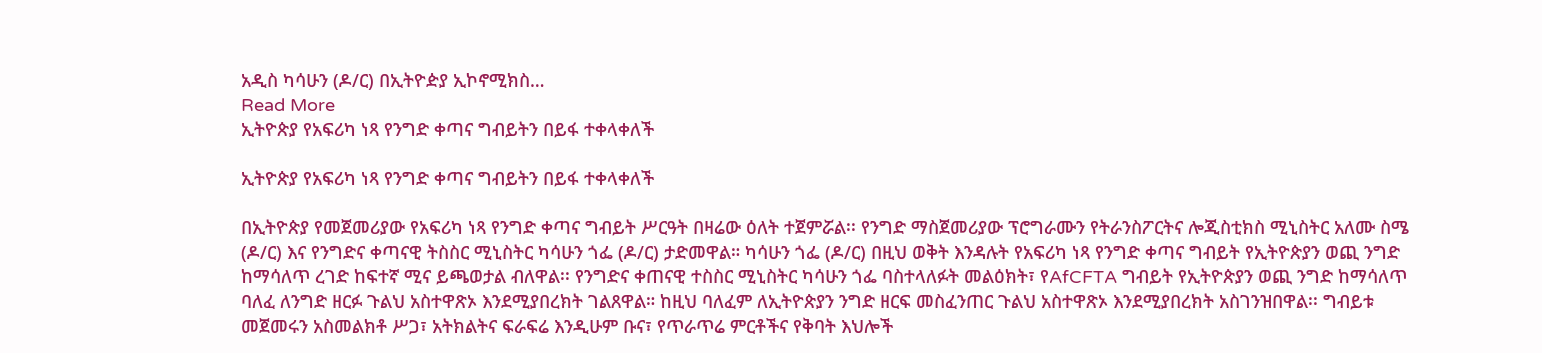አዲስ ካሳሁን (ዶ/ር) በኢትዮዽያ ኢኮኖሚክስ…
Read More
ኢትዮጵያ የአፍሪካ ነጻ የንግድ ቀጣና ግብይትን በይፋ ተቀላቀለች

ኢትዮጵያ የአፍሪካ ነጻ የንግድ ቀጣና ግብይትን በይፋ ተቀላቀለች

በኢትዮጵያ የመጀመሪያው የአፍሪካ ነጻ የንግድ ቀጣና ግብይት ሥርዓት በዛሬው ዕለት ተጀምሯል፡፡ የንግድ ማስጀመሪያው ፕሮግራሙን የትራንስፖርትና ሎጂስቲክስ ሚኒስትር አለሙ ስሜ (ዶ/ር) እና የንግድና ቀጣናዊ ትስስር ሚኒስትር ካሳሁን ጎፌ (ዶ/ር) ታድመዋል። ካሳሁን ጎፌ (ዶ/ር) በዚህ ወቅት እንዳሉት የአፍሪካ ነጻ የንግድ ቀጣና ግብይት የኢትዮጵያን ወጪ ንግድ ከማሳለጥ ረገድ ከፍተኛ ሚና ይጫወታል ብለዋል፡፡ የንግድና ቀጠናዊ ተስስር ሚኒስትር ካሳሁን ጎፌ ባስተላለፉት መልዕክት፣ የAfCFTA ግብይት የኢትዮጵያን ወጪ ንግድ ከማሳለጥ ባለፈ ለንግድ ዘርፉ ጉልህ አስተዋጽኦ እንደሚያበረክት ገልጸዋል። ከዚህ ባለፈም ለኢትዮጵያን ንግድ ዘርፍ መስፈንጠር ጉልህ አስተዋጽኦ እንደሚያበረክት አስገንዝበዋል፡፡ ግብይቱ መጀመሩን አስመልክቶ ሥጋ፣ አትክልትና ፍራፍሬ እንዲሁም ቡና፣ የጥራጥሬ ምርቶችና የቅባት እህሎች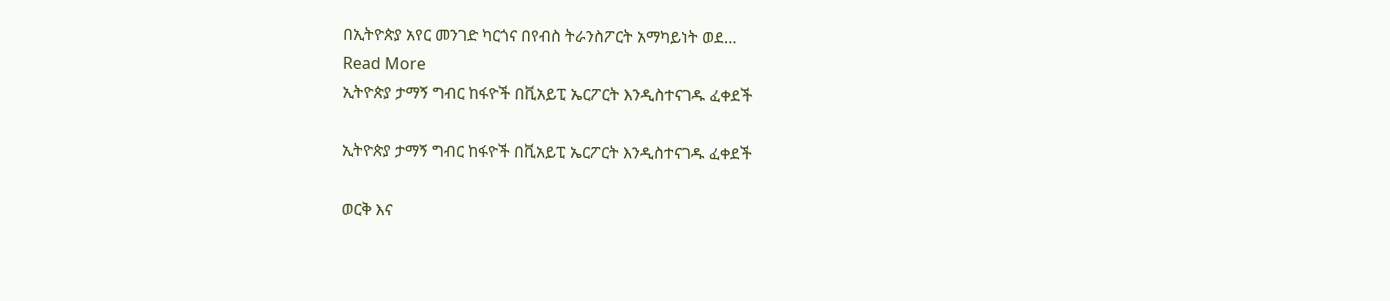በኢትዮጵያ አየር መንገድ ካርጎና በየብስ ትራንስፖርት አማካይነት ወደ…
Read More
ኢትዮጵያ ታማኝ ግብር ከፋዮች በቪአይፒ ኤርፖርት እንዲስተናገዱ ፈቀደች

ኢትዮጵያ ታማኝ ግብር ከፋዮች በቪአይፒ ኤርፖርት እንዲስተናገዱ ፈቀደች

ወርቅ እና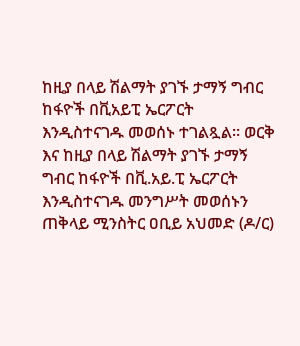ከዚያ በላይ ሽልማት ያገኙ ታማኝ ግብር ከፋዮች በቪአይፒ ኤርፖርት እንዲስተናገዱ መወሰኑ ተገልጿል። ወርቅ እና ከዚያ በላይ ሽልማት ያገኙ ታማኝ ግብር ከፋዮች በቪ.አይ.ፒ ኤርፖርት እንዲስተናገዱ መንግሥት መወሰኑን ጠቅላይ ሚንስትር ዐቢይ አህመድ (ዶ/ር)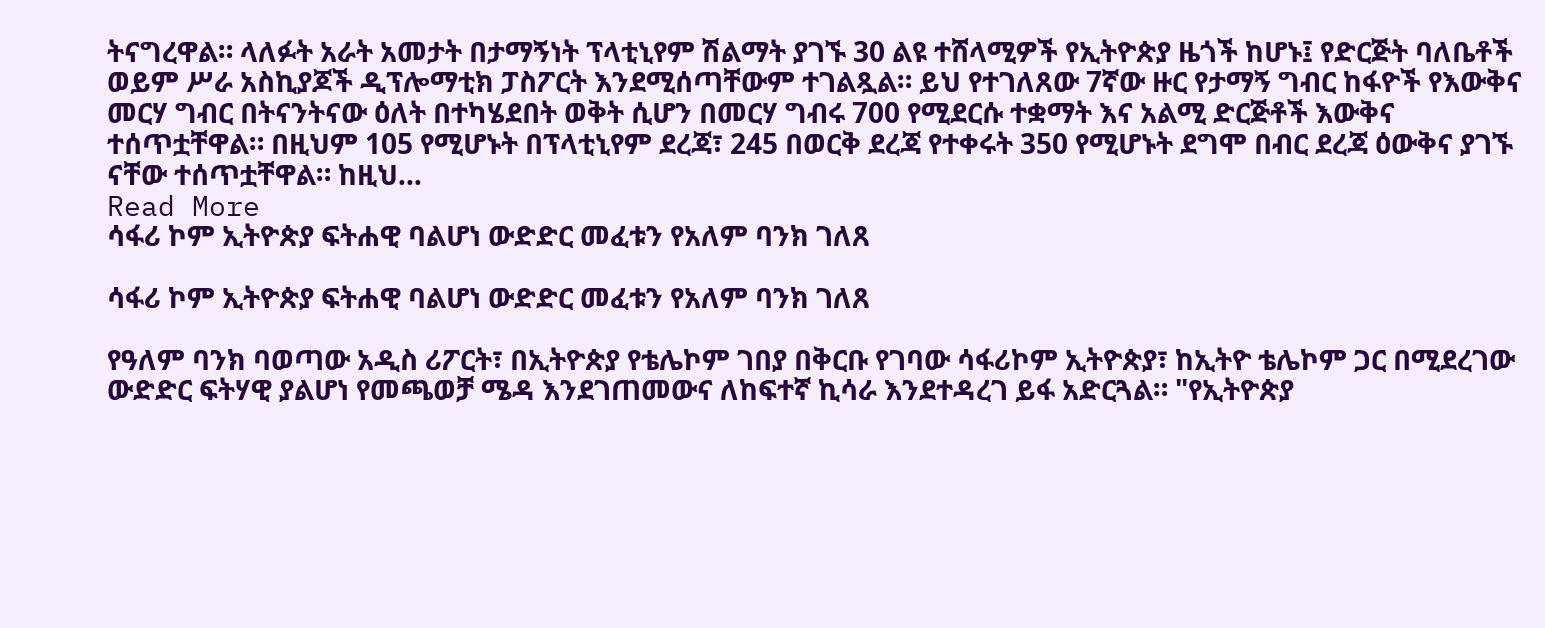ትናግረዋል። ላለፉት አራት አመታት በታማኝነት ፕላቲኒየም ሽልማት ያገኙ 30 ልዩ ተሸላሚዎች የኢትዮጵያ ዜጎች ከሆኑ፤ የድርጅት ባለቤቶች ወይም ሥራ አስኪያጆች ዲፕሎማቲክ ፓስፖርት እንደሚሰጣቸውም ተገልጿል። ይህ የተገለጸው 7ኛው ዙር የታማኝ ግብር ከፋዮች የእውቅና መርሃ ግብር በትናንትናው ዕለት በተካሄደበት ወቅት ሲሆን በመርሃ ግብሩ 700 የሚደርሱ ተቋማት እና አልሚ ድርጅቶች እውቅና ተሰጥቷቸዋል። በዚህም 105 የሚሆኑት በፕላቲኒየም ደረጃ፣ 245 በወርቅ ደረጃ የተቀሩት 350 የሚሆኑት ደግሞ በብር ደረጃ ዕውቅና ያገኙ ናቸው ተሰጥቷቸዋል። ከዚህ…
Read More
ሳፋሪ ኮም ኢትዮጵያ ፍትሐዊ ባልሆነ ውድድር መፈቱን የአለም ባንክ ገለጸ

ሳፋሪ ኮም ኢትዮጵያ ፍትሐዊ ባልሆነ ውድድር መፈቱን የአለም ባንክ ገለጸ

የዓለም ባንክ ባወጣው አዲስ ሪፖርት፣ በኢትዮጵያ የቴሌኮም ገበያ በቅርቡ የገባው ሳፋሪኮም ኢትዮጵያ፣ ከኢትዮ ቴሌኮም ጋር በሚደረገው ውድድር ፍትሃዊ ያልሆነ የመጫወቻ ሜዳ እንደገጠመውና ለከፍተኛ ኪሳራ እንደተዳረገ ይፋ አድርጓል። "የኢትዮጵያ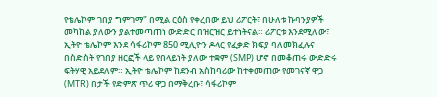የቴሌኮም ገበያ ግምገማ" በሚል ርዕስ የቀረበው ይህ ሪፖርት፣ በሁለቱ ኩባንያዎች መካከል ያለውን ያልተመጣጠነ ውድድር በዝርዝር ይተነትናል። ሪፖርቱ እንደሚለው፣ ኢትዮ ቴሌኮም እንደ ሳፋሪኮም 850 ሚሊዮን ዶላር የፈቃድ ክፍያ ባለመክፈሉና በስድስት የገበያ ዘርፎች ላይ የበላይነት ያለው ተቋም (SMP) ሆኖ በመቆጠሩ ውድድሩ ፍትሃዊ አይደለም። ኢትዮ ቴሌኮም ከደንብ አስከባሪው ከተቀመጠው የመገናኛ ዋጋ (MTR) በታች የድምጽ ጥሪ ዋጋ በማቅረቡ፣ ሳፋሪኮም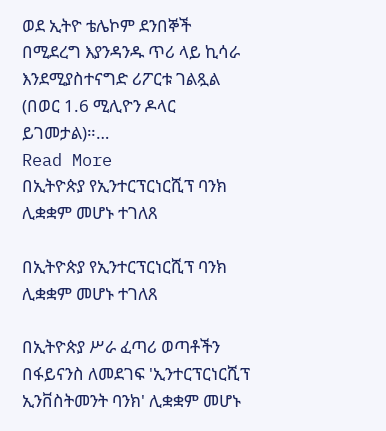ወደ ኢትዮ ቴሌኮም ደንበኞች በሚደረግ እያንዳንዱ ጥሪ ላይ ኪሳራ እንደሚያስተናግድ ሪፖርቱ ገልጿል (በወር 1.6 ሚሊዮን ዶላር ይገመታል)።…
Read More
በኢትዮጵያ የኢንተርፕርነርሺፕ ባንክ ሊቋቋም መሆኑ ተገለጸ

በኢትዮጵያ የኢንተርፕርነርሺፕ ባንክ ሊቋቋም መሆኑ ተገለጸ

በኢትዮጵያ ሥራ ፈጣሪ ወጣቶችን በፋይናንስ ለመደገፍ 'ኢንተርፕርነርሺፕ ኢንቨስትመንት ባንክ' ሊቋቋም መሆኑ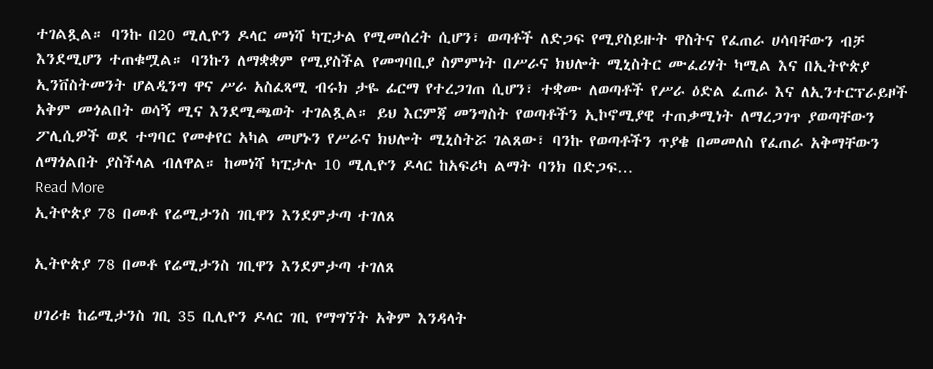ተገልጿል። ባንኩ በ20 ሚሊዮን ዶላር መነሻ ካፒታል የሚመሰረት ሲሆን፣ ወጣቶች ለድጋፍ የሚያስይዙት ዋስትና የፈጠራ ሀሳባቸውን ብቻ እንደሚሆን ተጠቁሟል። ባንኩን ለማቋቋም የሚያስችል የመግባቢያ ስምምነት በሥራና ክህሎት ሚኒስትር ሙፈሪሃት ካሚል እና በኢትዮጵያ ኢንቨስትመንት ሆልዲንግ ዋና ሥራ አስፈጻሚ ብሩክ ታዬ ፊርማ የተረጋገጠ ሲሆን፣ ተቋሙ ለወጣቶች የሥራ ዕድል ፈጠራ እና ለኢንተርፕራይዞች አቅም መጎልበት ወሳኝ ሚና እንደሚጫወት ተገልጿል። ይህ እርምጃ መንግስት የወጣቶችን ኢኮኖሚያዊ ተጠቃሚነት ለማረጋገጥ ያወጣቸውን ፖሊሲዎች ወደ ተግባር የመቀየር አካል መሆኑን የሥራና ክህሎት ሚኒስትሯ ገልጸው፣ ባንኩ የወጣቶችን ጥያቄ በመመለስ የፈጠራ አቅማቸውን ለማጎልበት ያስችላል ብለዋል። ከመነሻ ካፒታሉ 10 ሚሊዮን ዶላር ከአፍሪካ ልማት ባንክ በድጋፍ…
Read More
ኢትዮጵያ 78 በመቶ የሬሚታንስ ገቢዋን እንደምታጣ ተገለጸ

ኢትዮጵያ 78 በመቶ የሬሚታንስ ገቢዋን እንደምታጣ ተገለጸ

ሀገሪቱ ከሬሚታንስ ገቢ 35 ቢሊዮን ዶላር ገቢ የማግኘት አቅም እንዳላት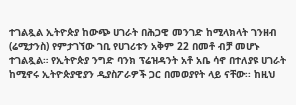ተገልጿል ኢትዮጵያ ከውጭ ሀገራት በሕጋዊ መንገድ ከሚላክላት ገንዘብ (ሬሚታንስ) የምታገኘው ገቢ የሀገሪቱን አቅም 22 በመቶ ብቻ መሆኑ ተገልጿል። የኢትዮጵያ ንግድ ባንክ ፕሬዝዳንት አቶ አቤ ሳኖ በተለያዩ ሀገራት ከሚኖሩ ኢትዮጵያዊያን ዲያስፖራዎች ጋር በመወያየት ላይ ናቸው፡፡ ከዚህ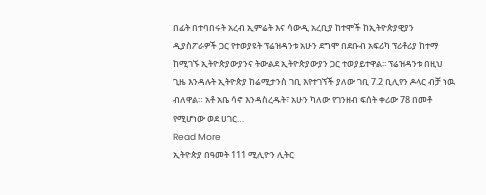በፊት በተባበሩት አረብ ኢምሬት እና ሳውዲ አረቢያ ከተሞች ከኢትዮጵያዊያን ዲያስፖራዎች ጋር የተወያዩት ፕሬዝዳንቱ አሁን ደግሞ በደቡብ አፍሪካ ፕሪቶሪያ ከተማ ከሚገኙ ኢትዮጵያውያንና ትውልደ ኢትዮጵያውያን ጋር ተወያይተዋል፡፡ ፕሬዝዳንቱ በዚህ ጊዜ እንዳሉት ኢትዮጵያ ከሬሚታንስ ገቢ እየተገኘች ያለው ገቢ 7.2 ቢሊየን ዶላር ብቻ ነዉ ብለዋል። አቶ አቤ ሳኖ እንዳስረዱት፣ አሁን ካለው የገንዘብ ፍሰት ቀሪው 78 በመቶ የሚሆነው ወደ ሀገር…
Read More
ኢትዮጵያ በዓመት 111 ሚሊዮን ሊትር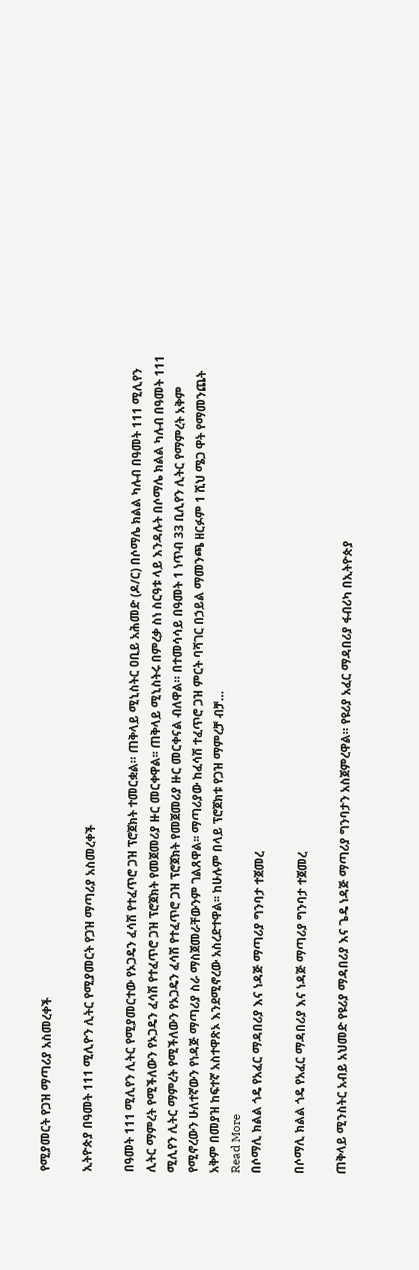የሚያመርት የጋዝ ማጣሪያ አስመረቀች

ኢትዮጵያ በዓመት 111 ሚሊዮን ሊትር የሚያመርት የጋዝ ማጣሪያ አስመረቀች

በዓመት 111 ሚሊየን ሊትር የሚያመርተው የኦጋዴን ፈሳሽ የተፈጥሮ ጋዝ ፕሮጀክት ተመርቋል። ጠቅላይ ሚኒስትር ዐቢይ አሕመድ (ዶ/ር) በሶማሌ ክልል ካሉብ በዓመት 111 ሚሊየን ሊትር ማምረት የሚችለውን የኦጋዴን ፈሳሽ የተፈጥሮ ጋዝ ፕሮጀክት የመጀመሪያ ዙር መርቀዋል፡፡ ጠቅላይ ሚኒስትሩ በምረቃ ስነ ስርዓቱ ላይ እንዳሉት በሶማሌ ክልል ካሉብ በዓመት 111 ሚሊየን ሊትር ማምረት የሚችለውን የኦጋዴን ፈሳሽ የተፈጥሮ ጋዝ ፕሮጀክት የመጀመሪያ ዙር መርቀናል ብለዋል። በተመሳሳይ በዓመት 1 ነጥብ 33 ቢሊየን ሊትር የማምረት አቅም የሚኖረውን ሁለተኛውን የነዳጅ ማጣሪያ ስራ ማስጀመራቸውንም ገልጸዋል፡፡ ማጣሪያው ከፈሳሽ ተፈጥሮ ጋዝ ምርት ባሻገር በኃይል ማመንጫ ዘርፉም 1 ሺህ ሜጋ ዋት የማመንጨት አቅም በመያዝ ከፍተኛ አስተዋጽኦ እንደሚኖረው አስረድተዋል፡፡ ከሁሉም በላይ ፕሮጀክቱ የጋዝ ማምረቻ ብቻ…
Read More
በሶማሊ ክልል ጎዴ የአፈር ማዳበሪያ እና ነዳጅ ማጣሪያ ግንባታ ተጀመረ

በሶማሊ ክልል ጎዴ የአፈር ማዳበሪያ እና ነዳጅ ማጣሪያ ግንባታ ተጀመረ

ጠቅላይ ሚንስትር አብይ አህመድ የዩሪያ ማዳበሪያ እና ጌዴ ነዳጅ ማጣሪያ ግንባታን አስጀምረዋል። የዩሪያ አፈር ማዳበሪያ ፋብሪካ በኢትዮጵያ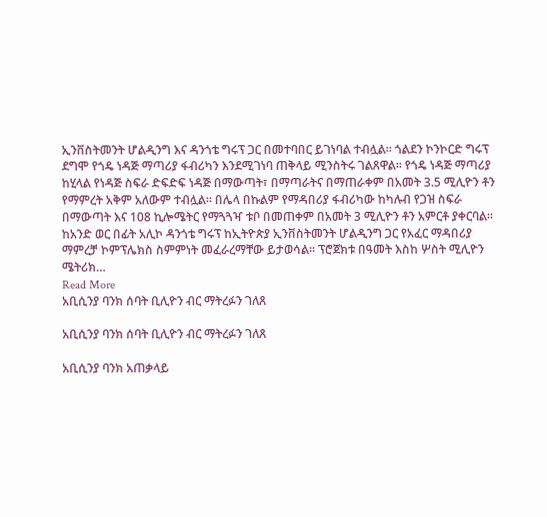ኢንቨስትመንት ሆልዲንግ እና ዳንጎቴ ግሩፕ ጋር በመተባበር ይገነባል ተብሏል። ጎልደን ኮንኮርድ ግሩፕ ደግሞ የጎዴ ነዳጅ ማጣሪያ ፋብሪካን እንደሚገነባ ጠቅላይ ሚንስትሩ ገልጸዋል። የጎዴ ነዳጅ ማጣሪያ ከሂላል የነዳጅ ስፍራ ድፍድፍ ነዳጅ በማውጣት፣ በማጣራትና በማጠራቀም በአመት 3.5 ሚሊዮን ቶን የማምረት አቅም አለውም ተብሏል። በሌላ በኩልም የማዳበሪያ ፋብሪካው ከካሉብ የጋዝ ስፍራ በማውጣት እና 108 ኪሎሜትር የማጓጓዣ ቱቦ በመጠቀም በአመት 3 ሚሊዮን ቶን አምርቶ ያቀርባል። ከአንድ ወር በፊት አሊኮ ዳንጎቴ ግሩፕ ከኢትዮጵያ ኢንቨስትመንት ሆልዲንግ ጋር የአፈር ማዳበሪያ ማምረቻ ኮምፕሌክስ ስምምነት መፈራረማቸው ይታወሳል፡፡ ፕሮጀክቱ በዓመት እስከ ሦስት ሚሊዮን ሜትሪክ…
Read More
አቢሲንያ ባንክ ሰባት ቢሊዮን ብር ማትረፉን ገለጸ

አቢሲንያ ባንክ ሰባት ቢሊዮን ብር ማትረፉን ገለጸ

አቢሲንያ ባንክ አጠቃላይ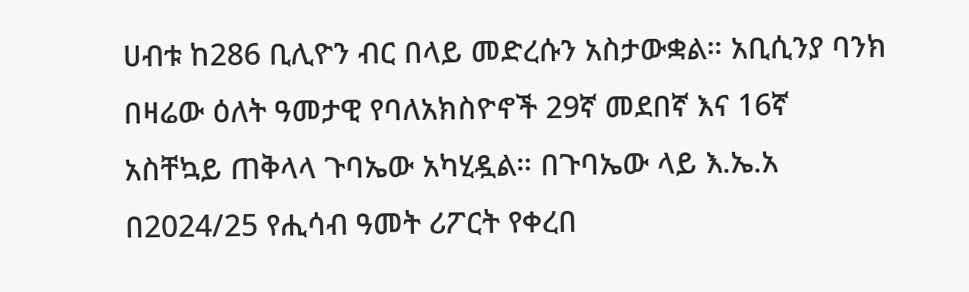ሀብቱ ከ286 ቢሊዮን ብር በላይ መድረሱን አስታውቋል። አቢሲንያ ባንክ በዛሬው ዕለት ዓመታዊ የባለአክስዮኖች 29ኛ መደበኛ እና 16ኛ አስቸኳይ ጠቅላላ ጉባኤው አካሂዷል። በጉባኤው ላይ እ.ኤ.አ በ2024/25 የሒሳብ ዓመት ሪፖርት የቀረበ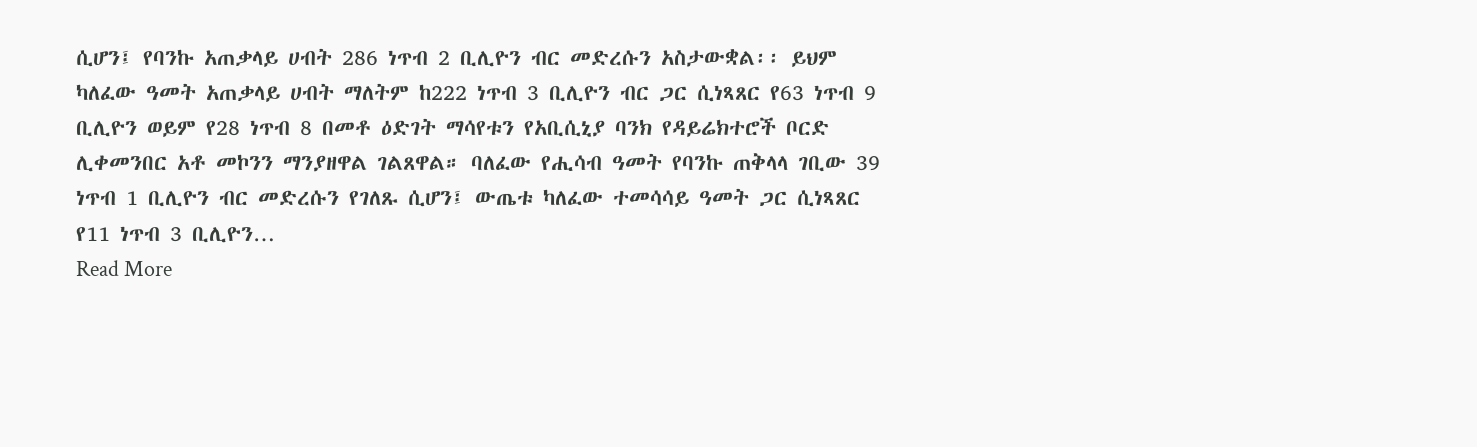ሲሆን፤ የባንኩ አጠቃላይ ሀብት 286 ነጥብ 2 ቢሊዮን ብር መድረሱን አስታውቋል፡፡ ይህም ካለፈው ዓመት አጠቃላይ ሀብት ማለትም ከ222 ነጥብ 3 ቢሊዮን ብር ጋር ሲነጻጸር የ63 ነጥብ 9 ቢሊዮን ወይም የ28 ነጥብ 8 በመቶ ዕድገት ማሳየቱን የአቢሲኒያ ባንክ የዳይሬክተሮች ቦርድ ሊቀመንበር አቶ መኮንን ማንያዘዋል ገልጸዋል። ባለፈው የሒሳብ ዓመት የባንኩ ጠቅላላ ገቢው 39 ነጥብ 1 ቢሊዮን ብር መድረሱን የገለጹ ሲሆን፤ ውጤቱ ካለፈው ተመሳሳይ ዓመት ጋር ሲነጻጸር የ11 ነጥብ 3 ቢሊዮን…
Read More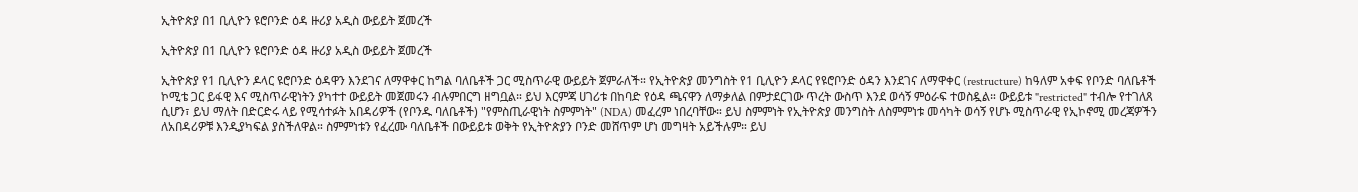ኢትዮጵያ በ1 ቢሊዮን ዩሮቦንድ ዕዳ ዙሪያ አዲስ ውይይት ጀመረች

ኢትዮጵያ በ1 ቢሊዮን ዩሮቦንድ ዕዳ ዙሪያ አዲስ ውይይት ጀመረች

ኢትዮጵያ የ1 ቢሊዮን ዶላር ዩሮቦንድ ዕዳዋን እንደገና ለማዋቀር ከግል ባለቤቶች ጋር ሚስጥራዊ ውይይት ጀምራለች። የኢትዮጵያ መንግስት የ1 ቢሊዮን ዶላር የዩሮቦንድ ዕዳን እንደገና ለማዋቀር (restructure) ከዓለም አቀፍ የቦንድ ባለቤቶች ኮሚቴ ጋር ይፋዊ እና ሚስጥራዊነትን ያካተተ ውይይት መጀመሩን ብሉምበርግ ዘግቧል። ይህ እርምጃ ሀገሪቱ በከባድ የዕዳ ጫናዋን ለማቃለል በምታደርገው ጥረት ውስጥ እንደ ወሳኝ ምዕራፍ ተወስዷል። ውይይቱ "restricted" ተብሎ የተገለጸ ሲሆን፣ ይህ ማለት በድርድሩ ላይ የሚሳተፉት አበዳሪዎች (የቦንዱ ባለቤቶች) "የምስጢራዊነት ስምምነት" (NDA) መፈረም ነበረባቸው። ይህ ስምምነት የኢትዮጵያ መንግስት ለስምምነቱ መሳካት ወሳኝ የሆኑ ሚስጥራዊ የኢኮኖሚ መረጃዎችን ለአበዳሪዎቹ እንዲያካፍል ያስችለዋል። ስምምነቱን የፈረሙ ባለቤቶች በውይይቱ ወቅት የኢትዮጵያን ቦንድ መሸጥም ሆነ መግዛት አይችሉም። ይህ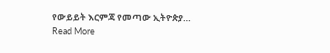የውይይት እርምጃ የመጣው ኢትዮጵያ…
Read More